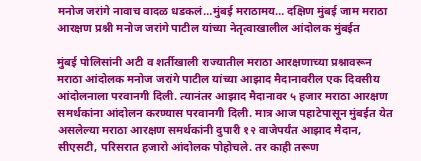मनोज जरांगे नावाच वादळ धडकलं…मुंबई मराठामय… दक्षिण मुंबई जाम मराठा आरक्षण प्रश्नी मनोज जरांगे पाटील यांच्या नेतृत्वाखालील आंदोलक मुंबईत

मुंबई पोलिसांनी अटी व शर्तीखाली राज्यातील मराठा आरक्षणाच्या प्रश्नावरून मराठा आंदोलक मनोज जरांगे पाटील यांच्या आझाद मैदानावरील एक दिवसीय आंदोलनाला परवानगी दिली. त्यानंतर आझाद मैदानावर ५ हजार मराठा आरक्षण समर्थकांना आंदोलन करण्यास परवानगी दिली. मात्र आज पहाटेपासून मुंबईत येत असलेल्या मराठा आरक्षण समर्थकांनी दुपारी १२ वाजेपर्यंत आझाद मैदान, सीएसटी, परिसरात हजारो आंदोलक पोहोचले. तर काही तरूण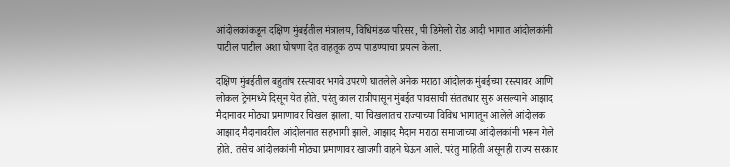आंदोलकांकडून दक्षिण मुंबईतील मंत्रालय, विधिमंडळ परिसर, पी डिमेलो रोड आदी भागात आंदोलकांनी पाटील पाटील अशा घोषणा देत वाहतूक ठप्प पाडण्याचा प्रयत्न केला.

दक्षिण मुंबईतील बहुतांष रस्त्यावर भगवे उपरणे घातलेले अनेक मराठा आंदोलक मुंबईच्या रस्त्यावर आणि लोकल ट्रेनमध्ये दिसून येत होते. परंतु काल रात्रीपासून मुंबईत पावसाची संततधार सुरु असल्याने आझाद मैदानावर मोठ्या प्रमाणावर चिखल झाला. या चिखलातच राज्याच्या विविध भागातून आलेले आंदोलक आझाद मैदानावरील आंदोलनात सहभागी झाले. आझाद मैदान मराठा समाजाच्या आंदोलकांनी भरून गेले होते. तसेच आंदोलकांनी मोठ्या प्रमाणावर खाजगी वाहने घेऊन आले. परंतु माहिती असूनही राज्य सरकार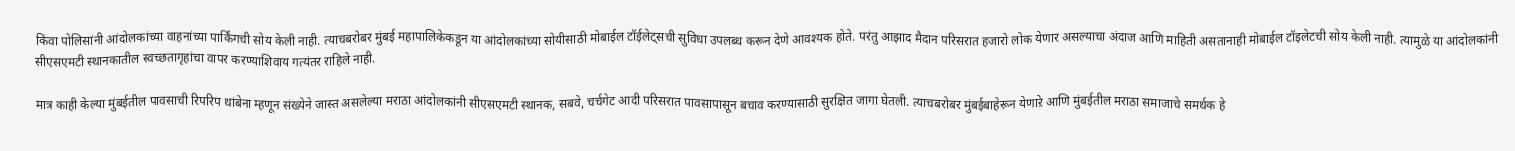किंवा पोलिसांनी आंदोलकांच्या वाहनांच्या पार्किंगची सोय केली नाही. त्याचबरोबर मुंबई महापालिकेकडून या आंदोलकांच्या सोयीसाठी मोबाईल टॉईलेट्सची सुविधा उपलब्ध करून देणे आवश्यक होते. परंतु आझाद मैदान परिसरात हजारो लोक येणार असल्याचा अंदाज आणि माहिती असतानाही मोबाईल टॉइलेटची सोय केली नाही. त्यामुळे या आंदोलकांनी सीएसएमटी स्थानकातील स्वच्छतागृहांचा वापर करण्याशिवाय गत्यंतर राहिले नाही.

मात्र काही केल्या मुंबईतील पावसाची रिपरिप थांबेना म्हणून संख्येने जास्त असलेल्या मराठा आंदोलकांनी सीएसएमटी स्थानक, सबवे, चर्चगेट आदी परिसरात पावसापासून बचाव करण्यासाठी सुरक्षित जागा घेतली. त्याचबरोबर मुंबईबाहेरून येणाऱे आणि मुंबईतील मराठा समाजाचे समर्थक हे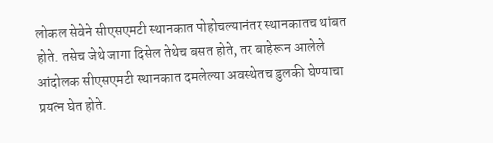लोकल सेवेने सीएसएमटी स्थानकात पोहोचल्यानंतर स्थानकातच थांबत होते. तसेच जेथे जागा दिसेल तेथेच बसत होते, तर बाहेरून आलेले आंदोलक सीएसएमटी स्थानकात दमलेल्या अवस्थेतच डुलकी घेण्याचा प्रयत्न घेत होते.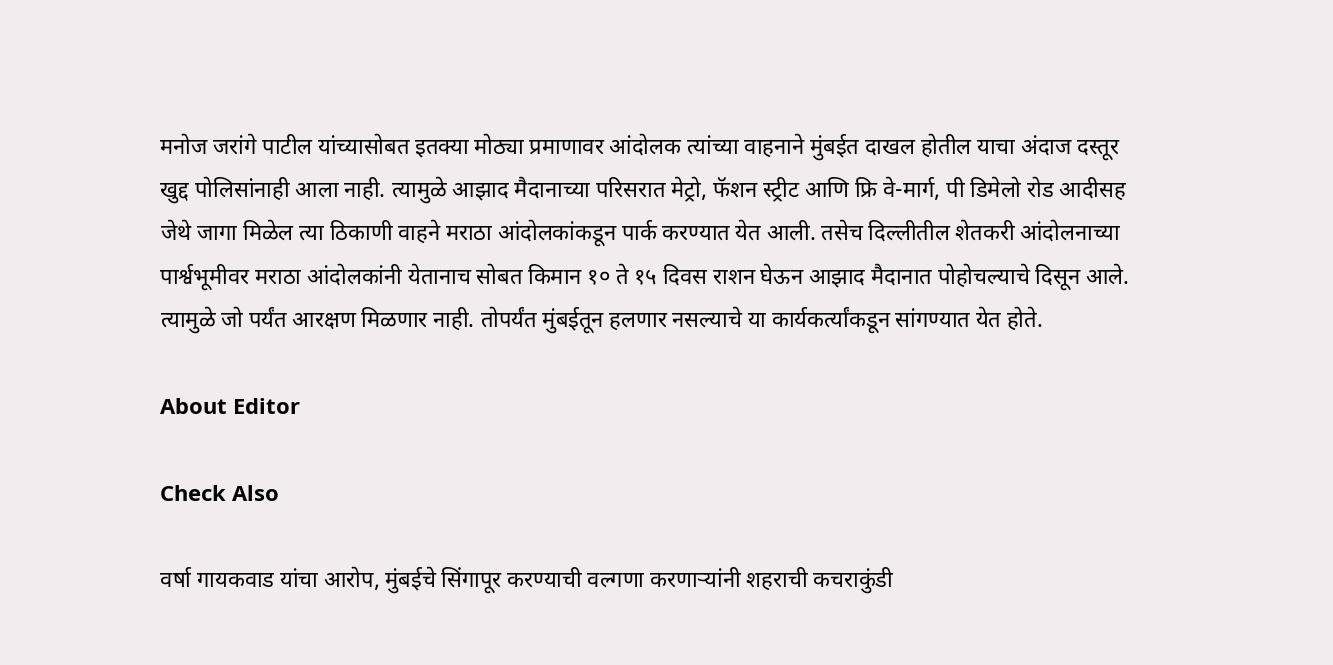मनोज जरांगे पाटील यांच्यासोबत इतक्या मोठ्या प्रमाणावर आंदोलक त्यांच्या वाहनाने मुंबईत दाखल होतील याचा अंदाज दस्तूर खुद्द पोलिसांनाही आला नाही. त्यामुळे आझाद मैदानाच्या परिसरात मेट्रो, फॅशन स्ट्रीट आणि फ्रि वे-मार्ग, पी डिमेलो रोड आदीसह जेथे जागा मिळेल त्या ठिकाणी वाहने मराठा आंदोलकांकडून पार्क करण्यात येत आली. तसेच दिल्लीतील शेतकरी आंदोलनाच्या पार्श्वभूमीवर मराठा आंदोलकांनी येतानाच सोबत किमान १० ते १५ दिवस राशन घेऊन आझाद मैदानात पोहोचल्याचे दिसून आले. त्यामुळे जो पर्यंत आरक्षण मिळणार नाही. तोपर्यंत मुंबईतून हलणार नसल्याचे या कार्यकर्त्यांकडून सांगण्यात येत होते.

About Editor

Check Also

वर्षा गायकवाड यांचा आरोप, मुंबईचे सिंगापूर करण्याची वल्गणा करणाऱ्यांनी शहराची कचराकुंडी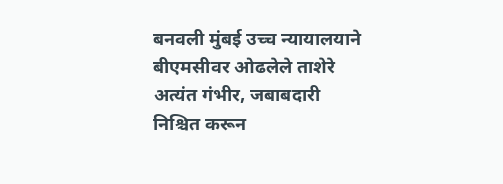बनवली मुंबई उच्च न्यायालयाने बीएमसीवर ओढलेले ताशेरे अत्यंत गंभीर, जबाबदारी निश्चित करून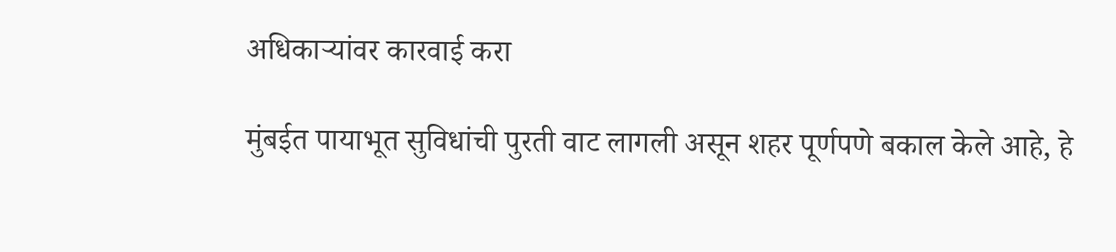अधिकाऱ्यांवर कारवाई करा

मुंबईत पायाभूत सुविधांची पुरती वाट लागली असून शहर पूर्णपणे बकाल केले आहे, हे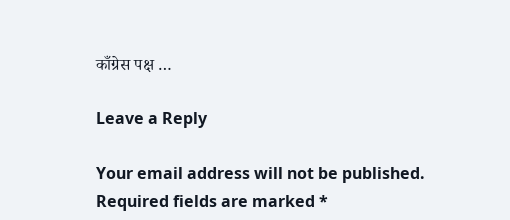काँग्रेस पक्ष …

Leave a Reply

Your email address will not be published. Required fields are marked *